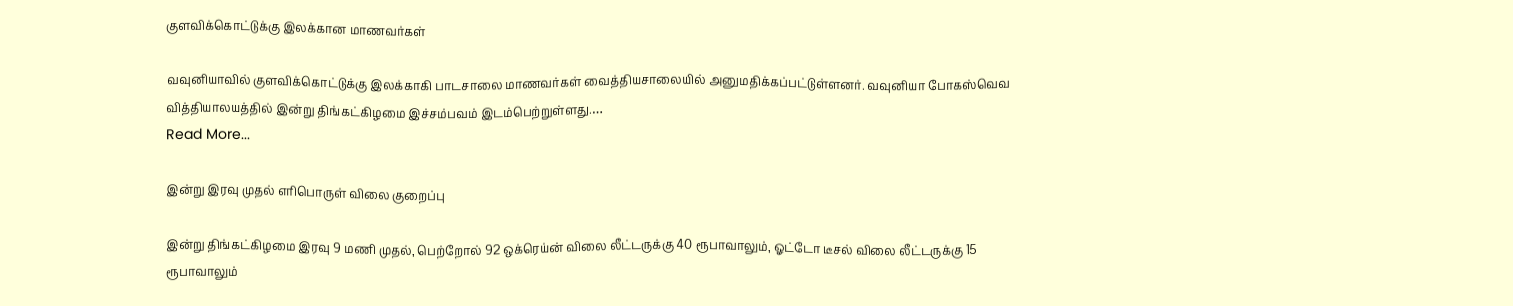குளவிக்கொட்டுக்கு இலக்கான மாணவர்கள்

வவுனியாவில் குளவிக்கொட்டுக்கு இலக்காகி பாடசாலை மாணவர்கள் வைத்தியசாலையில் அனுமதிக்கப்பட்டுள்ளனர். வவுனியா போகஸ்வெவ வித்தியாலயத்தில் இன்று திங்கட்கிழமை இச்சம்பவம் இடம்பெற்றுள்ளது.…
Read More...

இன்று இரவு முதல் எரிபொருள் விலை குறைப்பு

இன்று திங்கட்கிழமை இரவு 9 மணி முதல், பெற்றோல் 92 ஒக்ரெய்ன் விலை லீட்டருக்கு 40 ரூபாவாலும், ஓட்டோ டீசல் விலை லீட்டருக்கு 15 ரூபாவாலும்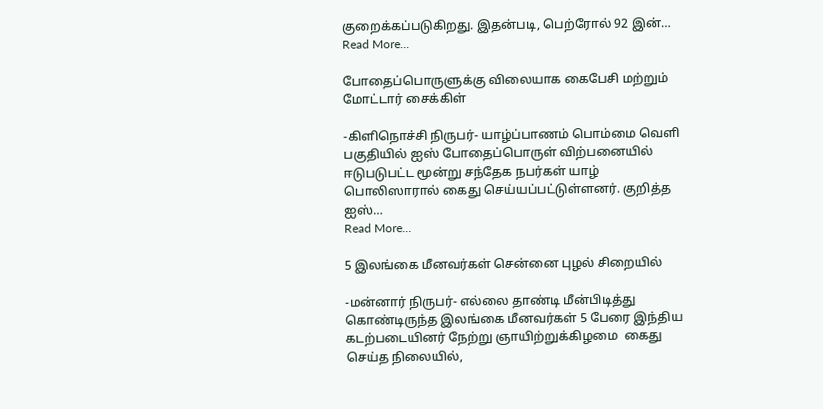குறைக்கப்படுகிறது. இதன்படி, பெற்ரோல் 92 இன்…
Read More...

போதைப்பொருளுக்கு விலையாக கைபேசி மற்றும் மோட்டார் சைக்கிள்

-கிளிநொச்சி நிருபர்- யாழ்ப்பாணம் பொம்மை வெளி பகுதியில் ஐஸ் போதைப்பொருள் விற்பனையில் ஈடுபடுபட்ட மூன்று சந்தேக நபர்கள் யாழ் பொலிஸாரால் கைது செய்யப்பட்டுள்ளனர். குறித்த ஐஸ்…
Read More...

5 இலங்கை மீனவர்கள் சென்னை புழல் சிறையில்

-மன்னார் நிருபர்- எல்லை தாண்டி மீன்பிடித்து கொண்டிருந்த இலங்கை மீனவர்கள் 5 பேரை இந்திய கடற்படையினர் நேற்று ஞாயிற்றுக்கிழமை  கைது செய்த நிலையில்,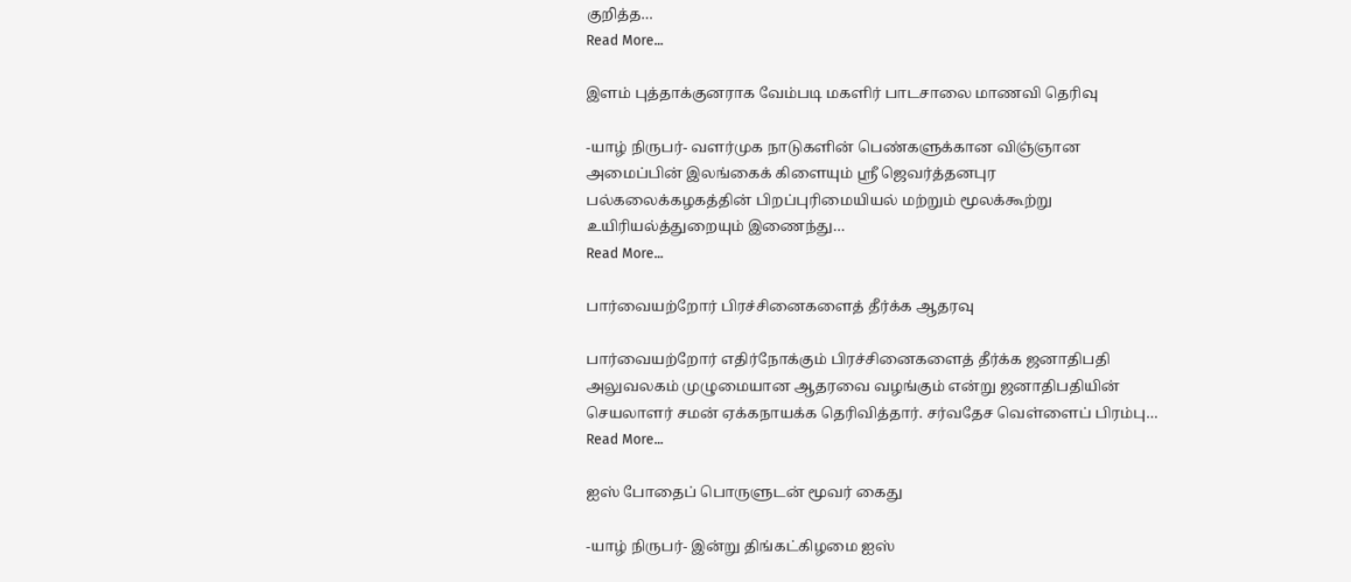குறித்த…
Read More...

இளம் புத்தாக்குனராக வேம்படி மகளிர் பாடசாலை மாணவி தெரிவு

-யாழ் நிருபர்- வளர்முக நாடுகளின் பெண்களுக்கான விஞ்ஞான அமைப்பின் இலங்கைக் கிளையும் ஸ்ரீ ஜெவர்த்தனபுர பல்கலைக்கழகத்தின் பிறப்புரிமையியல் மற்றும் மூலக்கூற்று உயிரியல்த்துறையும் இணைந்து…
Read More...

பார்வையற்றோர் பிரச்சினைகளைத் தீர்க்க ஆதரவு

பார்வையற்றோர் எதிர்நோக்கும் பிரச்சினைகளைத் தீர்க்க ஜனாதிபதி அலுவலகம் முழுமையான ஆதரவை வழங்கும் என்று ஜனாதிபதியின் செயலாளர் சமன் ஏக்கநாயக்க தெரிவித்தார். சர்வதேச வெள்ளைப் பிரம்பு…
Read More...

ஐஸ் போதைப் பொருளுடன் மூவர் கைது

-யாழ் நிருபர்- இன்று திங்கட்கிழமை ஐஸ்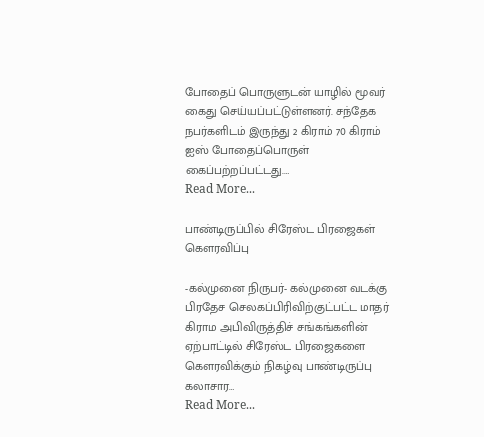போதைப் பொருளுடன் யாழில் மூவர் கைது செய்யப்பட்டுள்ளனர். சந்தேக நபர்களிடம் இருந்து 2 கிராம் 70 கிராம் ஐஸ் போதைப்பொருள் கைப்பற்றப்பட்டது.…
Read More...

பாண்டிருப்பில் சிரேஸ்ட பிரஜைகள் கௌரவிப்பு

-கல்முனை நிருபர்- கல்முனை வடக்கு பிரதேச செலகப்பிரிவிற்குட்பட்ட மாதர் கிராம அபிவிருத்திச் சங்கங்களின் ஏற்பாட்டில் சிரேஸ்ட பிரஜைகளை கௌரவிக்கும் நிகழ்வு பாண்டிருப்பு கலாசார…
Read More...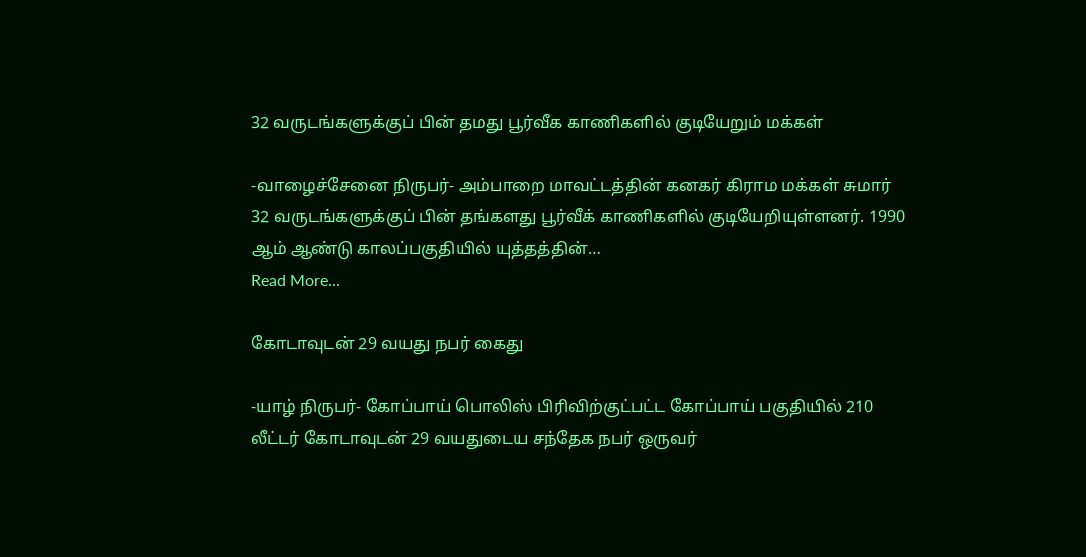32 வருடங்களுக்குப் பின் தமது பூர்வீக காணிகளில் குடியேறும் மக்கள்

-வாழைச்சேனை நிருபர்- அம்பாறை மாவட்டத்தின் கனகர் கிராம மக்கள் சுமார் 32 வருடங்களுக்குப் பின் தங்களது பூர்வீக் காணிகளில் குடியேறியுள்ளனர். 1990 ஆம் ஆண்டு காலப்பகுதியில் யுத்தத்தின்…
Read More...

கோடாவுடன் 29 வயது நபர் கைது

-யாழ் நிருபர்- கோப்பாய் பொலிஸ் பிரிவிற்குட்பட்ட கோப்பாய் பகுதியில் 210 லீட்டர் கோடாவுடன் 29 வயதுடைய சந்தேக நபர் ஒருவர்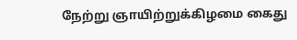நேற்று ஞாயிற்றுக்கிழமை கைது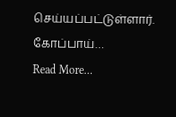செய்யப்பட்டுள்ளார். கோப்பாய்…
Read More...